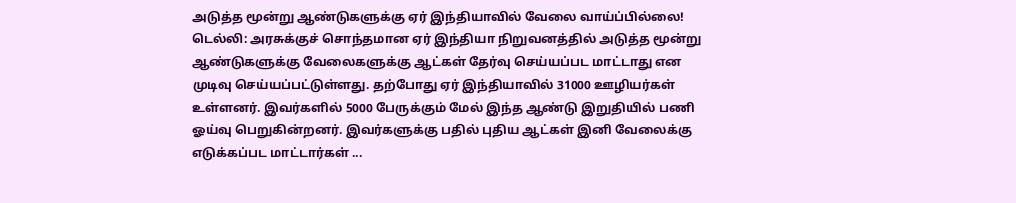அடுத்த மூன்று ஆண்டுகளுக்கு ஏர் இந்தியாவில் வேலை வாய்ப்பில்லை! டெல்லி: அரசுக்குச் சொந்தமான ஏர் இந்தியா நிறுவனத்தில் அடுத்த மூன்று ஆண்டுகளுக்கு வேலைகளுக்கு ஆட்கள் தேர்வு செய்யப்பட மாட்டாது என முடிவு செய்யப்பட்டுள்ளது. தற்போது ஏர் இந்தியாவில் 31000 ஊழியர்கள் உள்ளனர். இவர்களில் 5000 பேருக்கும் மேல் இந்த ஆண்டு இறுதியில் பணி ஓய்வு பெறுகின்றனர். இவர்களுக்கு பதில் புதிய ஆட்கள் இனி வேலைக்கு எடுக்கப்பட மாட்டார்கள் ...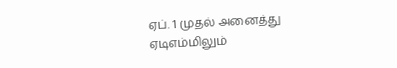ஏப். 1 முதல் அனைத்து ஏடிஎம்மிலும்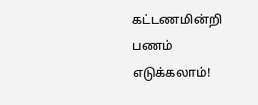கட்டணமின்றி பணம் எடுக்கலாம்!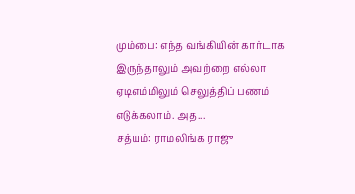மும்பை: எந்த வங்கியின் கார்டாக இருந்தாலும் அவற்றை எல்லா ஏடிஎம்மிலும் செலுத்திப் பணம் எடுக்கலாம். அத...
சத்யம்: ராமலிங்க ராஜு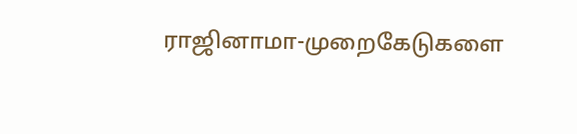ராஜினாமா-முறைகேடுகளை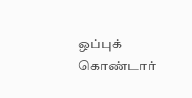ஒப்புக் கொண்டார்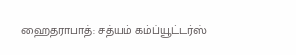ஹைதராபாத்: சத்யம் கம்ப்யூட்டர்ஸ்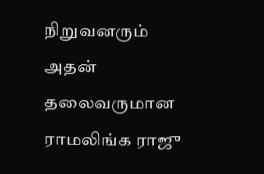நிறுவனரும் அதன் தலைவருமான ராமலிங்க ராஜு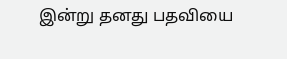இன்று தனது பதவியை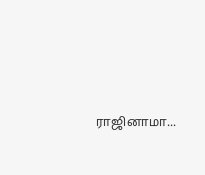ராஜினாமா...